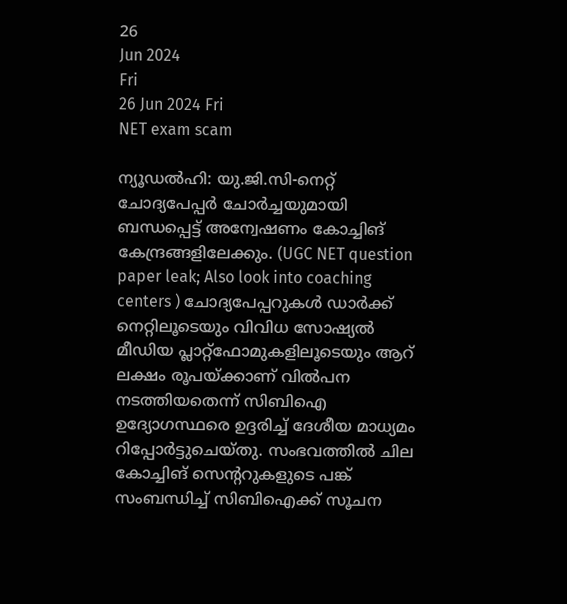26
Jun 2024
Fri
26 Jun 2024 Fri
NET exam scam

ന്യൂഡല്‍ഹി: യു.ജി.സി-നെറ്റ് ചോദ്യപേപ്പര്‍ ചോര്‍ച്ചയുമായി ബന്ധപ്പെട്ട് അന്വേഷണം കോച്ചിങ് കേന്ദ്രങ്ങളിലേക്കും. (UGC NET question paper leak; Also look into coaching centers ) ചോദ്യപേപ്പറുകള്‍ ഡാര്‍ക്ക് നെറ്റിലൂടെയും വിവിധ സോഷ്യല്‍ മീഡിയ പ്ലാറ്റ്‌ഫോമുകളിലൂടെയും ആറ് ലക്ഷം രൂപയ്ക്കാണ് വില്‍പന നടത്തിയതെന്ന് സിബിഐ ഉദ്യോഗസ്ഥരെ ഉദ്ദരിച്ച് ദേശീയ മാധ്യമം റിപ്പോര്‍ട്ടുചെയ്തു. സംഭവത്തില്‍ ചില കോച്ചിങ് സെന്ററുകളുടെ പങ്ക് സംബന്ധിച്ച് സിബിഐക്ക് സൂചന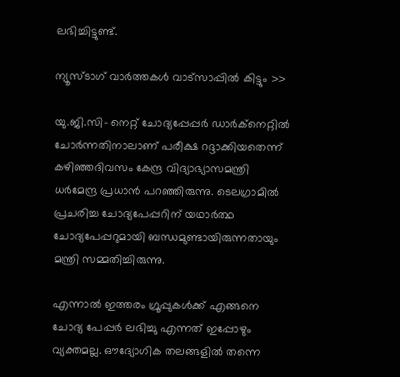ലഭിച്ചിട്ടുണ്ട്.

ന്യൂസ്ടാഗ് വാര്‍ത്തകള്‍ വാട്‌സാപ്പില്‍ കിട്ടും >>

യു.ജി.സി- നെറ്റ് ചോദ്യപ്പേപ്പര്‍ ഡാര്‍ക്നെറ്റില്‍ ചോര്‍ന്നതിനാലാണ് പരീക്ഷ റദ്ദാക്കിയതെന്ന് കഴിഞ്ഞദിവസം കേന്ദ്ര വിദ്യാഭ്യാസമന്ത്രി ധര്‍മേന്ദ്ര പ്രധാന്‍ പറഞ്ഞിരുന്നു. ടെലഗ്രാമില്‍ പ്രചരിച്ച ചോദ്യപേപ്പറിന് യഥാര്‍ത്ഥ ചോദ്യപേപ്പറുമായി ബന്ധമുണ്ടായിരുന്നതായും മന്ത്രി സമ്മതിച്ചിരുന്നു.

എന്നാല്‍ ഇത്തരം ഗ്രൂപ്പുകള്‍ക്ക് എങ്ങനെ ചോദ്യ പേപ്പര്‍ ലഭിച്ചു എന്നത് ഇപ്പോഴും വ്യക്തമല്ല. ഔദ്യോഗിക തലങ്ങളില്‍ തന്നെ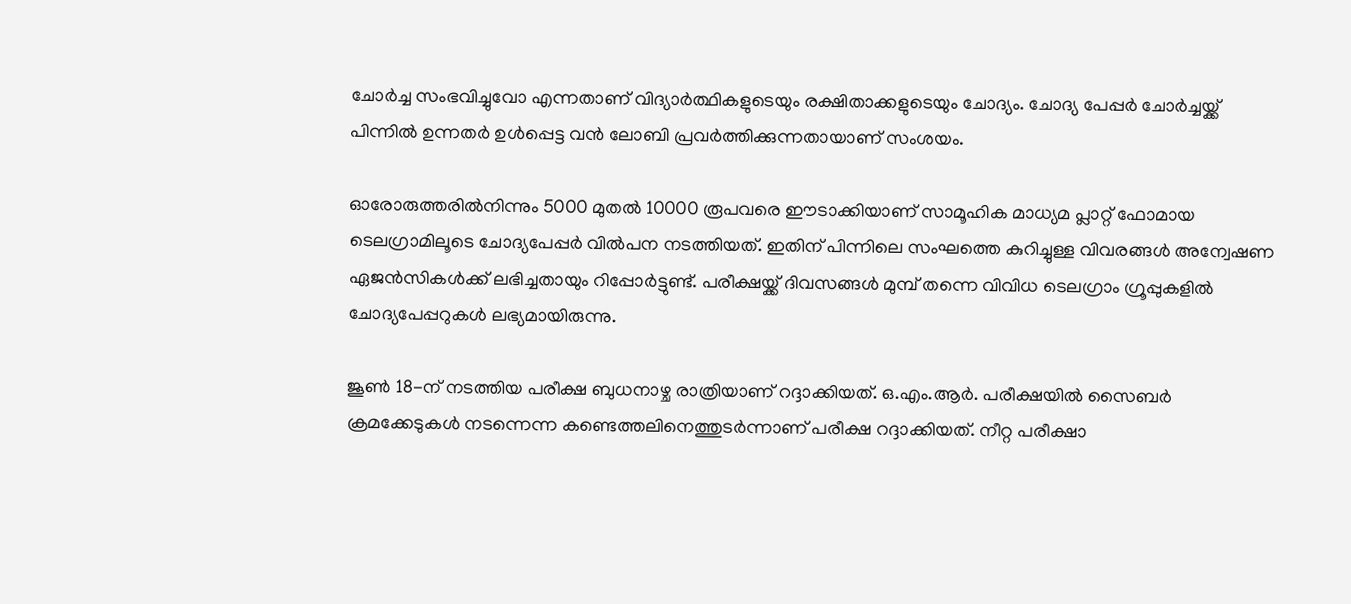ചോര്‍ച്ച സംഭവിച്ചുവോ എന്നതാണ് വിദ്യാര്‍ത്ഥികളുടെയും രക്ഷിതാക്കളുടെയും ചോദ്യം. ചോദ്യ പേപ്പര്‍ ചോര്‍ച്ചയ്ക്ക് പിന്നില്‍ ഉന്നതര്‍ ഉള്‍പ്പെട്ട വന്‍ ലോബി പ്രവര്‍ത്തിക്കുന്നതായാണ് സംശയം.

ഓരോരുത്തരില്‍നിന്നും 5000 മുതല്‍ 10000 രൂപവരെ ഈടാക്കിയാണ് സാമൂഹിക മാധ്യമ പ്ലാറ്റ് ഫോമായ ടെലഗ്രാമിലൂടെ ചോദ്യപേപ്പര്‍ വില്‍പന നടത്തിയത്. ഇതിന് പിന്നിലെ സംഘത്തെ കുറിച്ചുള്ള വിവരങ്ങള്‍ അന്വേഷണ ഏജന്‍സികള്‍ക്ക് ലഭിച്ചതായും റിപ്പോര്‍ട്ടുണ്ട്. പരീക്ഷയ്ക്ക് ദിവസങ്ങള്‍ മുമ്പ് തന്നെ വിവിധ ടെലഗ്രാം ഗ്രൂപ്പുകളില്‍ ചോദ്യപേപ്പറുകള്‍ ലഭ്യമായിരുന്നു.

ജൂണ്‍ 18-ന് നടത്തിയ പരീക്ഷ ബുധനാഴ്ച രാത്രിയാണ് റദ്ദാക്കിയത്. ഒ.എം.ആര്‍. പരീക്ഷയില്‍ സൈബര്‍ ക്രമക്കേടുകള്‍ നടന്നെന്ന കണ്ടെത്തലിനെത്തുടര്‍ന്നാണ് പരീക്ഷ റദ്ദാക്കിയത്. നീറ്റ പരീക്ഷാ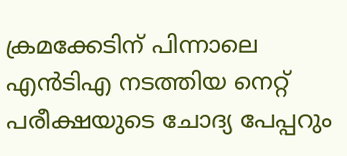ക്രമക്കേടിന് പിന്നാലെ എന്‍ടിഎ നടത്തിയ നെറ്റ് പരീക്ഷയുടെ ചോദ്യ പേപ്പറും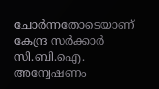ചോര്‍ന്നതോടെയാണ് കേന്ദ്ര സര്‍ക്കാര്‍ സി.ബി.ഐ. അന്വേഷണം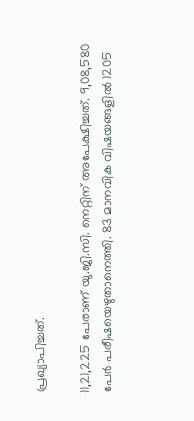പ്രഖ്യാപിച്ചത്.

11,21,225 പേരാണ് യു.ജി.സി. നെറ്റിന് അപേക്ഷിച്ചത്. 9,08,580 പേര്‍ പരീഷയെഴുതാനെത്തി. 83 മാനവിക വിഷയങ്ങളില്‍ 1205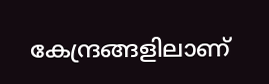കേന്ദ്രങ്ങളിലാണ്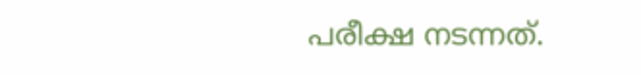പരീക്ഷ നടന്നത്.